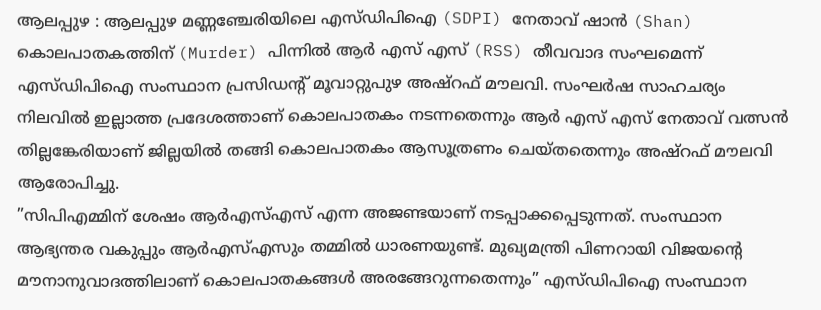ആലപ്പുഴ : ആലപ്പുഴ മണ്ണഞ്ചേരിയിലെ എസ്ഡിപിഐ (SDPI) നേതാവ് ഷാൻ (Shan) കൊലപാതകത്തിന് (Murder) പിന്നിൽ ആർ എസ് എസ് (RSS) തീവവാദ സംഘമെന്ന് എസ്ഡിപിഐ സംസ്ഥാന പ്രസിഡന്റ് മൂവാറ്റുപുഴ അഷ്റഫ് മൗലവി. സംഘർഷ സാഹചര്യം നിലവിൽ ഇല്ലാത്ത പ്രദേശത്താണ് കൊലപാതകം നടന്നതെന്നും ആർ എസ് എസ് നേതാവ് വത്സൻ തില്ലങ്കേരിയാണ് ജില്ലയിൽ തങ്ങി കൊലപാതകം ആസൂത്രണം ചെയ്തതെന്നും അഷ്റഫ് മൗലവി ആരോപിച്ചു.
”സിപിഎമ്മിന് ശേഷം ആർഎസ്എസ് എന്ന അജണ്ടയാണ് നടപ്പാക്കപ്പെടുന്നത്. സംസ്ഥാന ആഭ്യന്തര വകുപ്പും ആർഎസ്എസും തമ്മിൽ ധാരണയുണ്ട്. മുഖ്യമന്ത്രി പിണറായി വിജയന്റെ മൗനാനുവാദത്തിലാണ് കൊലപാതകങ്ങൾ അരങ്ങേറുന്നതെന്നും” എസ്ഡിപിഐ സംസ്ഥാന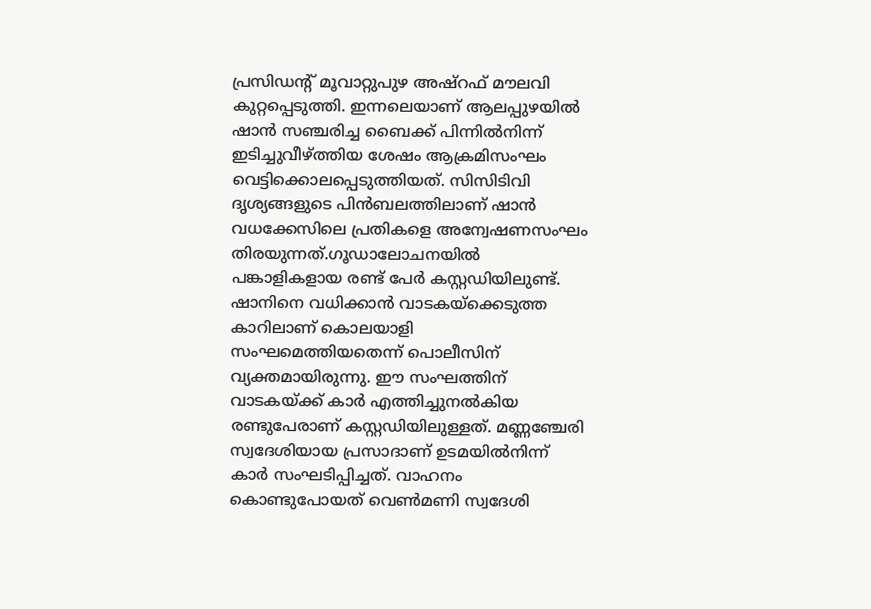പ്രസിഡന്റ് മൂവാറ്റുപുഴ അഷ്റഫ് മൗലവി കുറ്റപ്പെടുത്തി. ഇന്നലെയാണ് ആലപ്പുഴയിൽ ഷാൻ സഞ്ചരിച്ച ബൈക്ക് പിന്നിൽനിന്ന് ഇടിച്ചുവീഴ്ത്തിയ ശേഷം ആക്രമിസംഘം വെട്ടിക്കൊലപ്പെടുത്തിയത്. സിസിടിവി ദൃശ്യങ്ങളുടെ പിൻബലത്തിലാണ് ഷാൻ വധക്കേസിലെ പ്രതികളെ അന്വേഷണസംഘം തിരയുന്നത്.ഗൂഡാലോചനയിൽ പങ്കാളികളായ രണ്ട് പേർ കസ്റ്റഡിയിലുണ്ട്. ഷാനിനെ വധിക്കാൻ വാടകയ്ക്കെടുത്ത കാറിലാണ് കൊലയാളി സംഘമെത്തിയതെന്ന് പൊലീസിന് വ്യക്തമായിരുന്നു. ഈ സംഘത്തിന് വാടകയ്ക്ക് കാർ എത്തിച്ചുനൽകിയ രണ്ടുപേരാണ് കസ്റ്റഡിയിലുള്ളത്. മണ്ണഞ്ചേരി സ്വദേശിയായ പ്രസാദാണ് ഉടമയിൽനിന്ന് കാർ സംഘടിപ്പിച്ചത്. വാഹനം കൊണ്ടുപോയത് വെൺമണി സ്വദേശി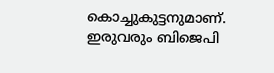കൊച്ചുകുട്ടനുമാണ്. ഇരുവരും ബിജെപി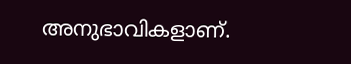അനുഭാവികളാണ്.